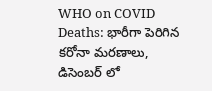WHO on COVID Deaths: భారీగా పెరిగిన కరోనా మరణాలు, డిసెంబర్ లో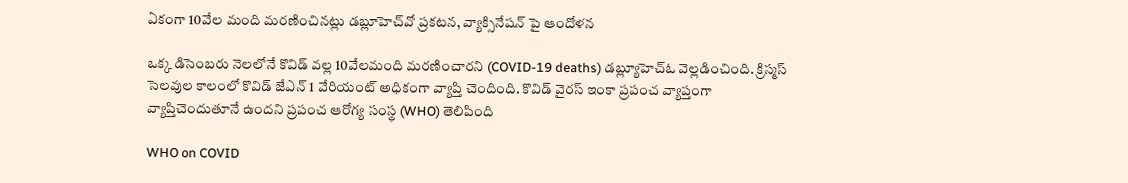ఏకంగా 10వేల మంది మరణించినట్లు డబ్లూహెచ్‌వో ప్రకటన, వ్యాక్సినేషన్ పై ఆందోళన

ఒక్క డిసెంబరు నెలలోనే కొవిడ్ వల్ల 10వేలమంది మరణించారని (COVID-19 deaths) డబ్ల్యూహెచ్ఓ వెల్లడించింది. క్రిస్మస్ సెలవుల కాలంలో కొవిడ్ జేఎన్ 1 వేరియంట్ అధికంగా వ్యాప్తి చెందింది. కొవిడ్ వైరస్ ఇంకా ప్రపంచ వ్యాప్తంగా వ్యాప్తిచెందుతూనే ఉందని ప్రపంచ ఆరోగ్య సంస్థ (WHO) తెలిపింది

WHO on COVID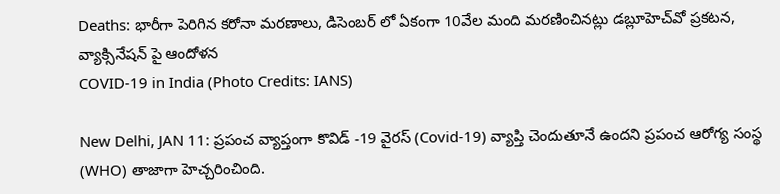Deaths: భారీగా పెరిగిన కరోనా మరణాలు, డిసెంబర్ లో ఏకంగా 10వేల మంది మరణించినట్లు డబ్లూహెచ్‌వో ప్రకటన, వ్యాక్సినేషన్ పై ఆందోళన
COVID-19 in India (Photo Credits: IANS)

New Delhi, JAN 11: ప్రపంచ వ్యాప్తంగా కొవిడ్ -19 వైరస్ (Covid-19) వ్యాప్తి చెందుతూనే ఉందని ప్రపంచ ఆరోగ్య సంస్థ (WHO) తాజాగా హెచ్చరించింది.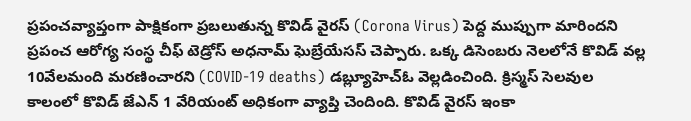ప్రపంచవ్యాప్తంగా పాక్షికంగా ప్రబలుతున్న కొవిడ్ వైరస్ (Corona Virus) పెద్ద ముప్పుగా మారిందని ప్రపంచ ఆరోగ్య సంస్థ చీఫ్ టెడ్రోస్ అధనామ్ ఘెబ్రేయేసస్ చెప్పారు. ఒక్క డిసెంబరు నెలలోనే కొవిడ్ వల్ల 10వేలమంది మరణించారని (COVID-19 deaths) డబ్ల్యూహెచ్ఓ వెల్లడించింది. క్రిస్మస్ సెలవుల కాలంలో కొవిడ్ జేఎన్ 1 వేరియంట్ అధికంగా వ్యాప్తి చెందింది. కొవిడ్ వైరస్ ఇంకా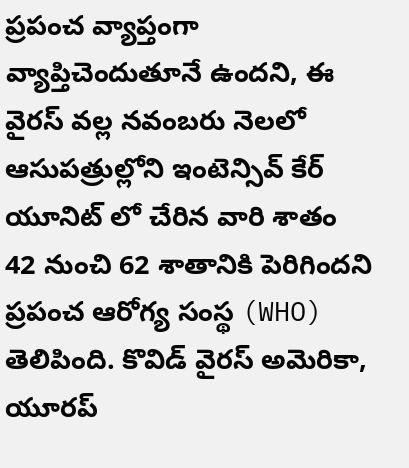ప్రపంచ వ్యాప్తంగా వ్యాప్తిచెందుతూనే ఉందని, ఈ వైరస్ వల్ల నవంబరు నెలలో ఆసుపత్రుల్లోని ఇంటెన్సివ్ కేర్ యూనిట్ లో చేరిన వారి శాతం 42 నుంచి 62 శాతానికి పెరిగిందని ప్రపంచ ఆరోగ్య సంస్థ (WHO) తెలిపింది. కొవిడ్ వైరస్ అమెరికా, యూరప్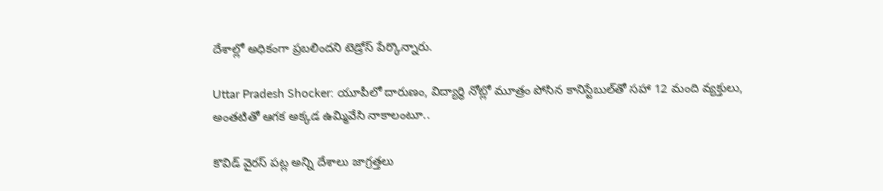దేశాల్లో అధికంగా ప్రబలిందని టెడ్రోస్ పేర్కొన్నారు.

Uttar Pradesh Shocker: యూపీలో దారుణం, విద్యార్థి నోట్లో మూత్రం పోసిన కానిస్టేబుల్‌తో సహా 12 మంది వ్యక్తులు, అంతటితో ఆగక అక్కడ ఉమ్మివేసి నాకాలంటూ..

కొవిడ్ వైరస్ పట్ల అన్ని దేశాలు జాగ్రత్తలు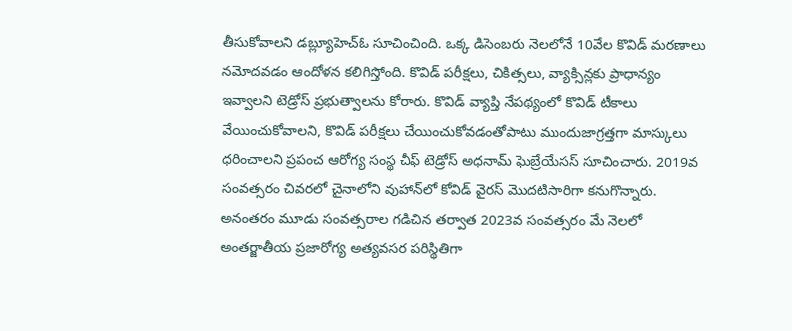తీసుకోవాలని డబ్ల్యూహెచ్ఓ సూచించింది. ఒక్క డిసెంబరు నెలలోనే 10వేల కొవిడ్ మరణాలు నమోదవడం ఆందోళన కలిగిస్తోంది. కొవిడ్ పరీక్షలు, చికిత్సలు, వ్యాక్సిన్లకు ప్రాధాన్యం ఇవ్వాలని టెడ్రోస్ ప్రభుత్వాలను కోరారు. కొవిడ్ వ్యాప్తి నేపథ్యంలో కొవిడ్ టీకాలు వేయించుకోవాలని, కొవిడ్ పరీక్షలు చేయించుకోవడంతోపాటు ముందుజాగ్రత్తగా మాస్కులు ధరించాలని ప్రపంచ ఆరోగ్య సంస్థ చీఫ్ టెడ్రోస్ అధనామ్ ఘెబ్రేయేసస్ సూచించారు. 2019వ సంవత్సరం చివరలో చైనాలోని వుహాన్‌లో కోవిడ్ వైరస్ మొదటిసారిగా కనుగొన్నారు. అనంతరం మూడు సంవత్సరాల గడిచిన తర్వాత 2023వ సంవత్సరం మే నెలలో అంతర్జాతీయ ప్రజారోగ్య అత్యవసర పరిస్థితిగా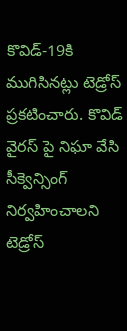కొవిడ్-19కి ముగిసినట్లు టెడ్రోస్ ప్రకటించారు. కొవిడ్ వైరస్ పై నిఘా వేసి సీక్వెన్సింగ్ నిర్వహించాలని టెడ్రోస్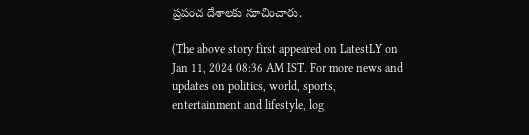ప్రపంచ దేశాలకు సూచించారు.

(The above story first appeared on LatestLY on Jan 11, 2024 08:36 AM IST. For more news and updates on politics, world, sports, entertainment and lifestyle, log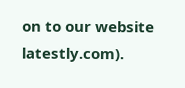on to our website latestly.com).